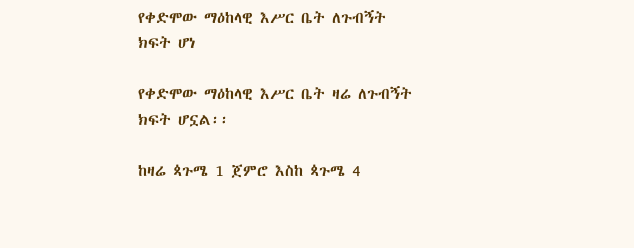የቀድሞው ማዕከላዊ እሥር ቤት ለጉብኝት ክፍት ሆነ

የቀድሞው ማዕከላዊ እሥር ቤት ዛሬ ለጉብኝት ክፍት ሆኗል፡፡

ከዛሬ ጳጉሜ 1 ጀምሮ እስከ ጳጉሜ 4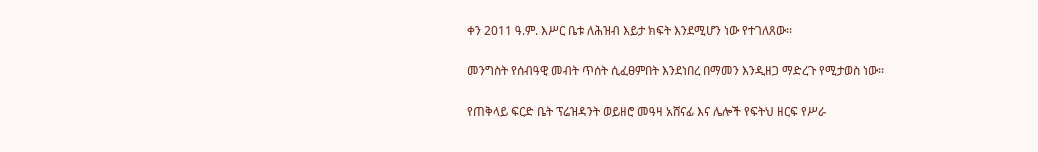ቀን 2011 ዓ.ም. እሥር ቤቱ ለሕዝብ እይታ ክፍት እንደሚሆን ነው የተገለጸው፡፡

መንግስት የሰብዓዊ መብት ጥሰት ሲፈፀምበት እንደነበረ በማመን እንዲዘጋ ማድረጉ የሚታወስ ነው፡፡

የጠቅላይ ፍርድ ቤት ፕሬዝዳንት ወይዘሮ መዓዛ አሸናፊ እና ሌሎች የፍትህ ዘርፍ የሥራ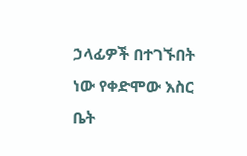ኃላፊዎች በተገኙበት ነው የቀድሞው እስር ቤት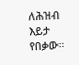ለሕዝብ እይታ የበቃው።